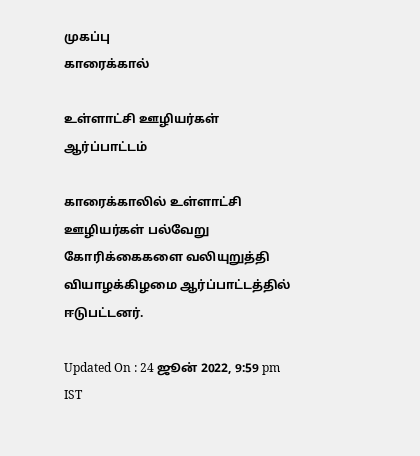முகப்பு
காரைக்கால்

உள்ளாட்சி ஊழியர்கள் ஆர்ப்பாட்டம்

காரைக்காலில் உள்ளாட்சி ஊழியர்கள் பல்வேறு கோரிக்கைகளை வலியுறுத்தி வியாழக்கிழமை ஆர்ப்பாட்டத்தில் ஈடுபட்டனர்.

Updated On : 24 ஜூன் 2022, 9:59 pm IST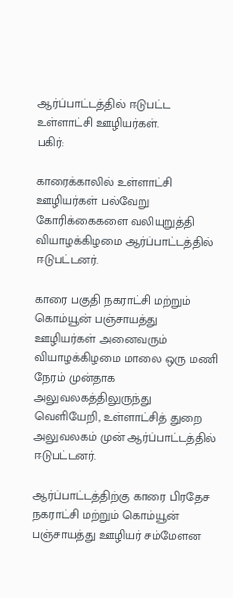ஆர்ப்பாட்டத்தில் ஈடுபட்ட உள்ளாட்சி ஊழியர்கள்.
பகிர்:

காரைக்காலில் உள்ளாட்சி ஊழியர்கள் பல்வேறு கோரிக்கைகளை வலியுறுத்தி வியாழக்கிழமை ஆர்ப்பாட்டத்தில் ஈடுபட்டனர்.

காரை பகுதி நகராட்சி மற்றும் கொம்யூன் பஞ்சாயத்து ஊழியர்கள் அனைவரும் வியாழக்கிழமை மாலை ஒரு மணி நேரம் முன்தாக அலுவலகத்திலுருந்து வெளியேறி, உள்ளாட்சித் துறை அலுவலகம் முன் ஆர்ப்பாட்டத்தில் ஈடுபட்டனர்.

ஆர்ப்பாட்டத்திற்கு காரை பிரதேச நகராட்சி மற்றும் கொம்யூன் பஞ்சாயத்து ஊழியர் சம்மேளன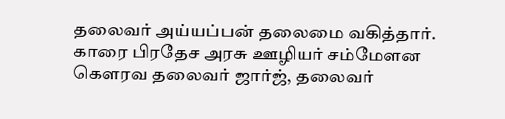தலைவர் அய்யப்பன் தலைமை வகித்தார். காரை பிரதேச அரசு ஊழியர் சம்மேளன கௌரவ தலைவர் ஜார்ஜ், தலைவர்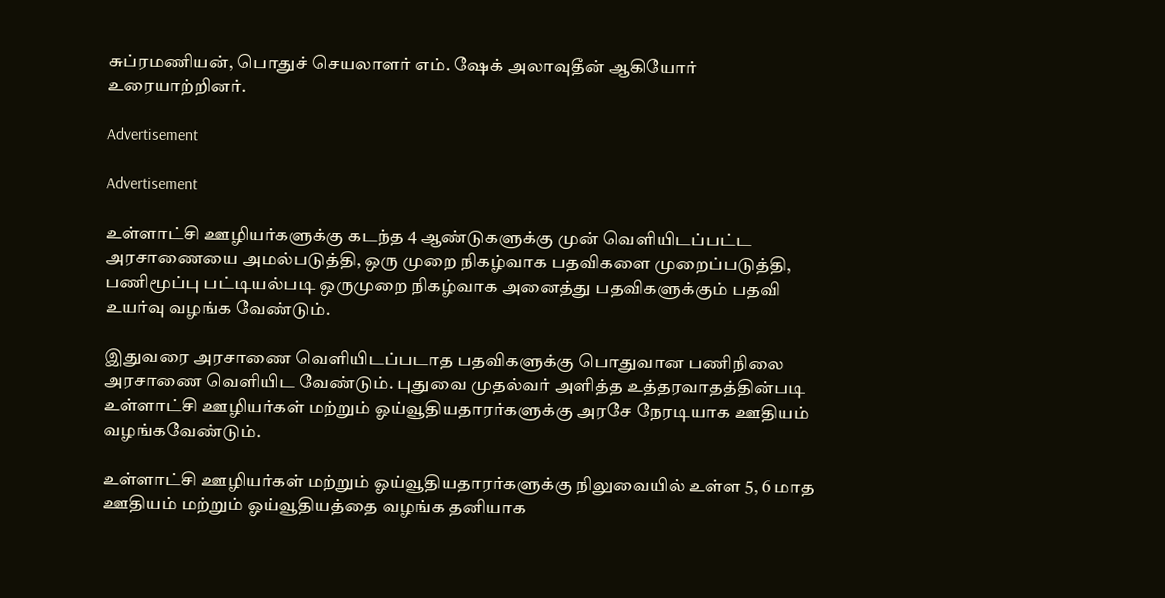சுப்ரமணியன், பொதுச் செயலாளர் எம். ஷேக் அலாவுதீன் ஆகியோர் உரையாற்றினர்.

Advertisement

Advertisement

உள்ளாட்சி ஊழியர்களுக்கு கடந்த 4 ஆண்டுகளுக்கு முன் வெளியிடப்பட்ட அரசாணையை அமல்படுத்தி, ஒரு முறை நிகழ்வாக பதவிகளை முறைப்படுத்தி, பணிமூப்பு பட்டியல்படி ஒருமுறை நிகழ்வாக அனைத்து பதவிகளுக்கும் பதவி உயர்வு வழங்க வேண்டும்.

இதுவரை அரசாணை வெளியிடப்படாத பதவிகளுக்கு பொதுவான பணிநிலை அரசாணை வெளியிட வேண்டும். புதுவை முதல்வர் அளித்த உத்தரவாதத்தின்படி உள்ளாட்சி ஊழியர்கள் மற்றும் ஓய்வூதியதாரர்களுக்கு அரசே நேரடியாக ஊதியம் வழங்கவேண்டும்.

உள்ளாட்சி ஊழியர்கள் மற்றும் ஓய்வூதியதாரர்களுக்கு நிலுவையில் உள்ள 5, 6 மாத ஊதியம் மற்றும் ஓய்வூதியத்தை வழங்க தனியாக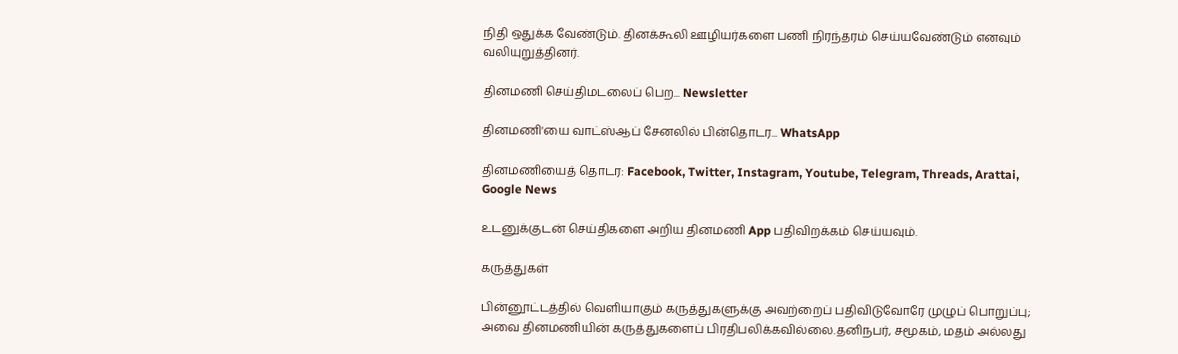நிதி ஒதுக்க வேண்டும். தினக்கூலி ஊழியர்களை பணி நிரந்தரம் செய்யவேண்டும் எனவும் வலியுறுத்தினர்.

தினமணி செய்திமடலைப் பெற... Newsletter

தினமணி'யை வாட்ஸ்ஆப் சேனலில் பின்தொடர... WhatsApp

தினமணியைத் தொடர: Facebook, Twitter, Instagram, Youtube, Telegram, Threads, Arattai, Google News

உடனுக்குடன் செய்திகளை அறிய தினமணி App பதிவிறக்கம் செய்யவும்.

கருத்துகள்

பின்னூட்டத்தில் வெளியாகும் கருத்துகளுக்கு அவற்றைப் பதிவிடுவோரே முழுப் பொறுப்பு; அவை தினமணியின் கருத்துகளைப் பிரதிபலிக்கவில்லை.தனிநபர், சமூகம், மதம் அல்லது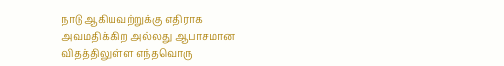நாடு ஆகியவற்றுக்கு எதிராக அவமதிக்கிற அல்லது ஆபாசமான விதத்திலுள்ள எந்தவொரு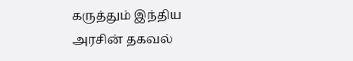கருத்தும் இந்திய அரசின் தகவல்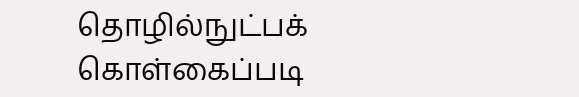தொழில்நுட்பக் கொள்கைப்படி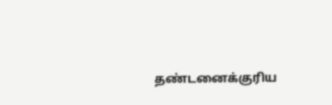தண்டனைக்குரிய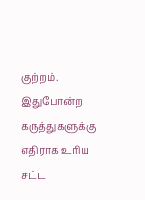குற்றம். இதுபோன்ற கருத்துகளுக்கு எதிராக உரிய சட்ட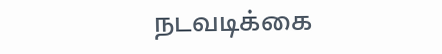நடவடிக்கை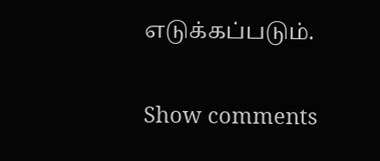எடுக்கப்படும்.

Show comments